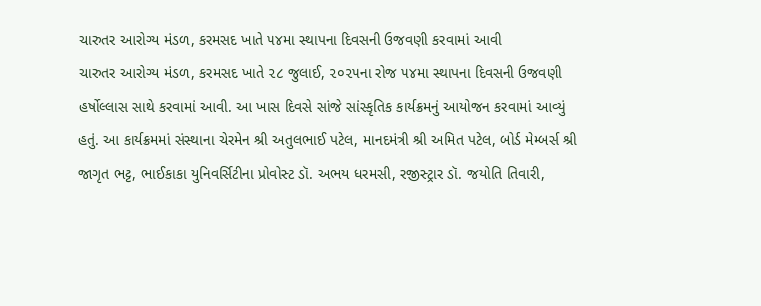ચારુતર આરોગ્ય મંડળ, કરમસદ ખાતે ૫૪મા સ્થાપના દિવસની ઉજવણી કરવામાં આવી
ચારુતર આરોગ્ય મંડળ, કરમસદ ખાતે ૨૮ જુલાઈ, ૨૦૨૫ના રોજ ૫૪મા સ્થાપના દિવસની ઉજવણી હર્ષોલ્લાસ સાથે કરવામાં આવી. આ ખાસ દિવસે સાંજે સાંસ્કૃતિક કાર્યક્રમનું આયોજન કરવામાં આવ્યું હતું. આ કાર્યક્રમમાં સંસ્થાના ચેરમેન શ્રી અતુલભાઈ પટેલ, માનદમંત્રી શ્રી અમિત પટેલ, બોર્ડ મેમ્બર્સ શ્રી જાગૃત ભટ્ટ, ભાઈકાકા યુનિવર્સિટીના પ્રોવોસ્ટ ડૉ. અભય ધરમસી, રજીસ્ટ્રાર ડૉ. જયોતિ તિવારી,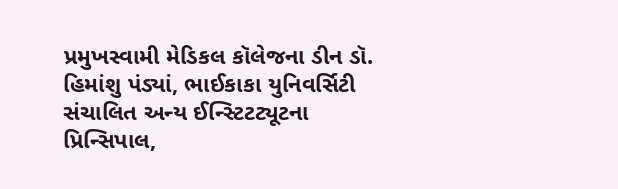પ્રમુખસ્વામી મેડિકલ કૉલેજના ડીન ડૉ. હિમાંશુ પંડ્યાં, ભાઈકાકા યુનિવર્સિટી સંચાલિત અન્ય ઈન્સ્ટિટટ્યૂટના પ્રિન્સિપાલ,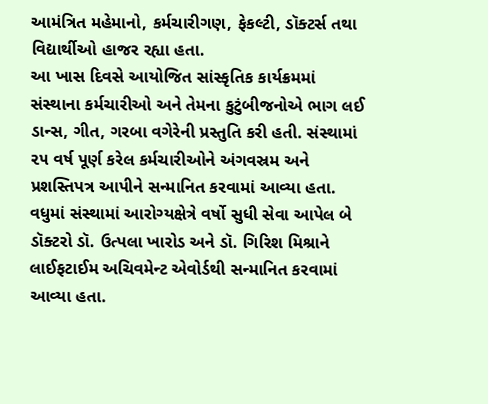આમંત્રિત મહેમાનો, કર્મચારીગણ, ફેકલ્ટી, ડૉક્ટર્સ તથા વિદ્યાર્થીઓ હાજર રહ્યા હતા.
આ ખાસ દિવસે આયોજિત સાંસ્કૃતિક કાર્યક્રમમાં સંસ્થાના કર્મચારીઓ અને તેમના કુટુંબીજનોએ ભાગ લઈ ડાન્સ, ગીત, ગરબા વગેરેની પ્રસ્તુતિ કરી હતી. સંસ્થામાં ૨૫ વર્ષ પૂર્ણ કરેલ કર્મચારીઓને અંગવસ્રમ અને પ્રશસ્તિપત્ર આપીને સન્માનિત કરવામાં આવ્યા હતા.
વધુમાં સંસ્થામાં આરોગ્યક્ષેત્રે વર્ષો સુધી સેવા આપેલ બે ડૉક્ટરો ડૉ. ઉત્પલા ખારોડ અને ડૉ. ગિરિશ મિશ્રાને લાઈફટાઈમ અચિવમેન્ટ એવોર્ડથી સન્માનિત કરવામાં આવ્યા હતા.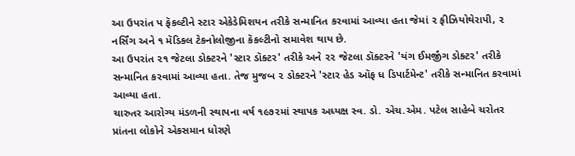આ ઉપરાંત પ ફૅકલ્ટીને સ્ટાર એકેડેમિશયન તરીકે સન્માનિત કરવામાં આવ્યા હતા જેમાં ૨ ફીઝિયોથેરાપી, ૨ નર્સિંગ અને ૧ મૅડિકલ ટેકનોલોજીના કૅકલ્ટીનો સમાવેશ થાય છે.
આ ઉપરાંત ૨૧ જેટલા ડોક્ટરને 'સ્ટાર ડૉક્ટર' તરીકે અને ૨૨ જેટલા ડૉક્ટરને 'યંગ ઈમર્જીંગ ડોક્ટર' તરીકે સન્માનિત કરવામાં આવ્યા હતા. તેજ મુજબ ૨ ડોક્ટરને 'સ્ટાર હેડ ઑફ ધ ડિપાર્ટમેન્ટ' તરીકે સન્માનિત કરવામાં આવ્યા હતા.
ચારુતર આરોગ્ય મંડળની સ્થાપના વર્ષ ૧૯૭૨માં સ્થાપક અધ્યક્ષ સ્વ. ડો. એચ.એમ. પટેલ સાહેબે ચરોતર પ્રાંતના લોકોને એકસમાન ધોરણે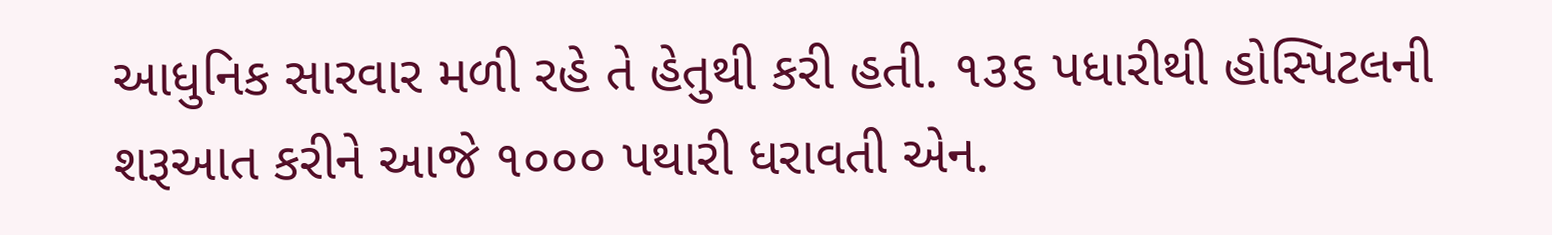આધુનિક સારવાર મળી રહે તે હેતુથી કરી હતી. ૧૩૬ પધારીથી હોસ્પિટલની શરૂઆત કરીને આજે ૧૦૦૦ પથારી ધરાવતી એન.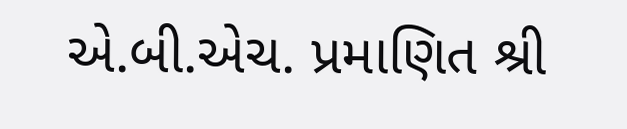એ.બી.એચ. પ્રમાણિત શ્રી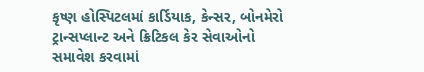કૃષ્ણ હોસ્પિટલમાં કાર્ડિયાક, કેન્સર, બોનમેરો ટ્રાન્સપ્લાન્ટ અને ક્રિટિકલ કેર સેવાઓનો સમાવેશ કરવામાં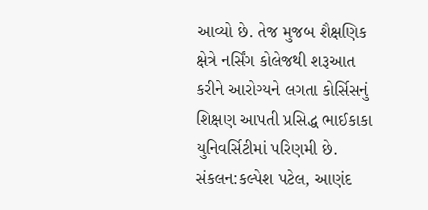આવ્યો છે. તેજ મુજબ શૈક્ષણિક ક્ષેત્રે નર્સિંગ કોલેજથી શરૂઆત કરીને આરોગ્યને લગતા કોર્સિસનું શિક્ષણ આપતી પ્રસિદ્ધ ભાઈકાકા યુનિવર્સિટીમાં પરિણમી છે.
સંકલન:કલ્પેશ પટેલ, આણંદ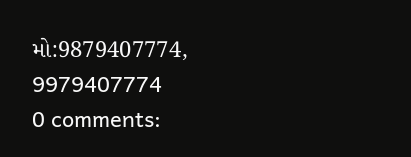મો:9879407774,
9979407774
0 comments: